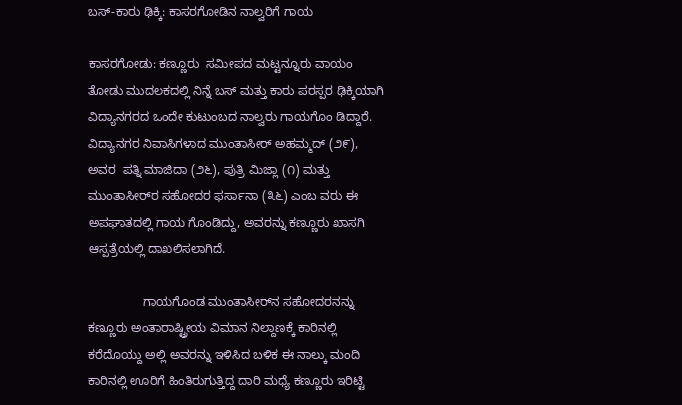ಬಸ್-ಕಾರು ಢಿಕ್ಕಿ: ಕಾಸರಗೋಡಿನ ನಾಲ್ವರಿಗೆ ಗಾಯ

ಕಾಸರಗೋಡು: ಕಣ್ಣೂರು  ಸಮೀಪದ ಮಟ್ಟನ್ನೂರು ವಾಯಂ ತೋಡು ಮುದಲಕದಲ್ಲಿ ನಿನ್ನೆ ಬಸ್ ಮತ್ತು ಕಾರು ಪರಸ್ಪರ ಢಿಕ್ಕಿಯಾಗಿ ವಿದ್ಯಾನಗರದ ಒಂದೇ ಕುಟುಂಬದ ನಾಲ್ವರು ಗಾಯಗೊಂ ಡಿದ್ದಾರೆ. ವಿದ್ಯಾನಗರ ನಿವಾಸಿಗಳಾದ ಮುಂತಾಸೀರ್ ಅಹಮ್ಮದ್ (೨೯), ಅವರ  ಪತ್ನಿ ಮಾಜಿದಾ (೨೬), ಪುತ್ರಿ ಮಿಜ್ಲಾ (೧) ಮತ್ತು ಮುಂತಾಸೀರ್‌ರ ಸಹೋದರ ಫರ್ಸಾನಾ (೩೬) ಎಂಬ ವರು ಈ ಅಪಘಾತದಲ್ಲಿ ಗಾಯ ಗೊಂಡಿದ್ದು, ಅವರನ್ನು ಕಣ್ಣೂರು ಖಾಸಗಿ ಆಸ್ಪತ್ರೆಯಲ್ಲಿ ದಾಖಲಿಸಲಾಗಿದೆ.

                ಗಾಯಗೊಂಡ ಮುಂತಾಸೀರ್‌ನ ಸಹೋದರನನ್ನು ಕಣ್ಣೂರು ಅಂತಾರಾಷ್ಟ್ರೀಯ ವಿಮಾನ ನಿಲ್ದಾಣಕ್ಕೆ ಕಾರಿನಲ್ಲಿ ಕರೆದೊಯ್ದು ಅಲ್ಲಿ ಅವರನ್ನು ಇಳಿಸಿದ ಬಳಿಕ ಈ ನಾಲ್ಕು ಮಂದಿ ಕಾರಿನಲ್ಲಿ ಊರಿಗೆ ಹಿಂತಿರುಗುತ್ತಿದ್ದ ದಾರಿ ಮಧ್ಯೆ ಕಣ್ಣೂರು ಇರಿಟ್ಟಿ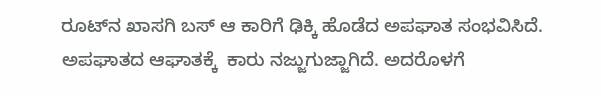ರೂಟ್‌ನ ಖಾಸಗಿ ಬಸ್ ಆ ಕಾರಿಗೆ ಢಿಕ್ಕಿ ಹೊಡೆದ ಅಪಘಾತ ಸಂಭವಿಸಿದೆ.  ಅಪಘಾತದ ಆಘಾತಕ್ಕೆ  ಕಾರು ನಜ್ಜುಗುಜ್ಜಾಗಿದೆ. ಅದರೊಳಗೆ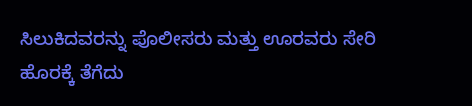ಸಿಲುಕಿದವರನ್ನು ಪೊಲೀಸರು ಮತ್ತು ಊರವರು ಸೇರಿ ಹೊರಕ್ಕೆ ತೆಗೆದು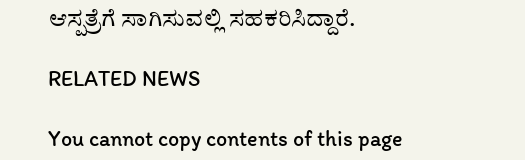ಆಸ್ಪತ್ರೆಗೆ ಸಾಗಿಸುವಲ್ಲಿ ಸಹಕರಿಸಿದ್ದಾರೆ.

RELATED NEWS

You cannot copy contents of this page